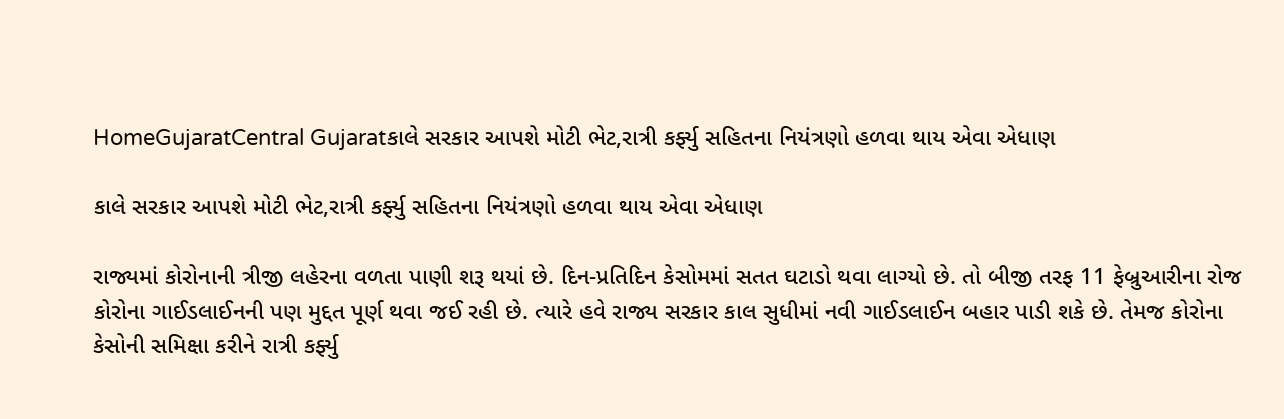HomeGujaratCentral Gujaratકાલે સરકાર આપશે મોટી ભેટ,રાત્રી કર્ફ્યુ સહિતના નિયંત્રણો હળવા થાય એવા એધાણ

કાલે સરકાર આપશે મોટી ભેટ,રાત્રી કર્ફ્યુ સહિતના નિયંત્રણો હળવા થાય એવા એધાણ

રાજ્યમાં કોરોનાની ત્રીજી લહેરના વળતા પાણી શરૂ થયાં છે. દિન-પ્રતિદિન કેસોમમાં સતત ઘટાડો થવા લાગ્યો છે. તો બીજી તરફ 11 ફેબ્રુઆરીના રોજ કોરોના ગાઈડલાઈનની પણ મુદ્દત પૂર્ણ થવા જઈ રહી છે. ત્યારે હવે રાજ્ય સરકાર કાલ સુધીમાં નવી ગાઈડલાઈન બહાર પાડી શકે છે. તેમજ કોરોના કેસોની સમિક્ષા કરીને રાત્રી કર્ફ્યુ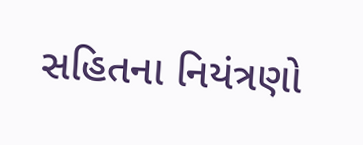સહિતના નિયંત્રણો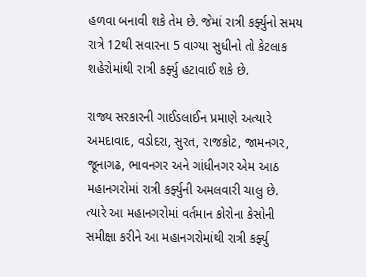હળવા બનાવી શકે તેમ છે. જેમાં રાત્રી કર્ફ્યુનો સમય રાત્રે 12થી સવારના 5 વાગ્યા સુધીનો તો કેટલાક શહેરોમાંથી રાત્રી કર્ફ્યુ હટાવાઈ શકે છે.

રાજ્ય સરકારની ગાઈડલાઈન પ્રમાણે અત્યારે અમદાવાદ, વડોદરા, સુરત, રાજકોટ, જામનગર, જૂનાગઢ, ભાવનગર અને ગાંધીનગર એમ આઠ મહાનગરોમાં રાત્રી કર્ફ્યુની અમલવારી ચાલુ છે. ત્યારે આ મહાનગરોમાં વર્તમાન કોરોના કેસોની સમીક્ષા કરીને આ મહાનગરોમાંથી રાત્રી કર્ફ્યુ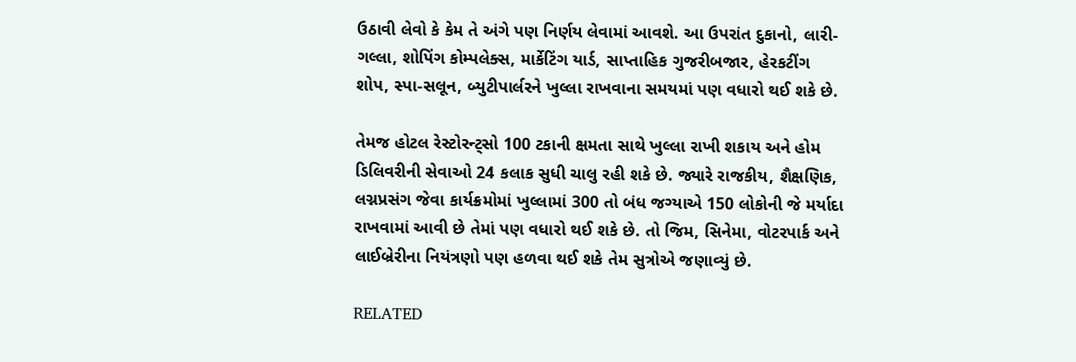ઉઠાવી લેવો કે કેમ તે અંગે પણ નિર્ણય લેવામાં આવશે. આ ઉપરાંત દુકાનો, લારી-ગલ્લા, શોપિંગ કોમ્પલેક્સ, માર્કેટિંગ યાર્ડ, સાપ્તાહિક ગુજરીબજાર, હેરકટીંગ શોપ, સ્પા-સલૂન, બ્યુટીપાર્લરને ખુલ્લા રાખવાના સમયમાં પણ વધારો થઈ શકે છે.

તેમજ હોટલ રેસ્ટોરન્ટ્સો 100 ટકાની ક્ષમતા સાથે ખુલ્લા રાખી શકાય અને હોમ ડિલિવરીની સેવાઓ 24 કલાક સુધી ચાલુ રહી શકે છે. જ્યારે રાજકીય, શૈક્ષણિક, લગ્નપ્રસંગ જેવા કાર્યક્રમોમાં ખુલ્લામાં 300 તો બંધ જગ્યાએ 150 લોકોની જે મર્યાદા રાખવામાં આવી છે તેમાં પણ વધારો થઈ શકે છે. તો જિમ, સિનેમા, વોટરપાર્ક અને લાઈબ્રેરીના નિયંત્રણો પણ હળવા થઈ શકે તેમ સુત્રોએ જણાવ્યું છે.

RELATED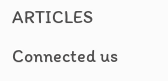ARTICLES

Connected us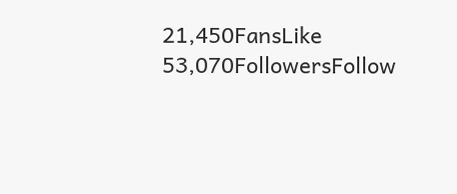21,450FansLike
53,070FollowersFollow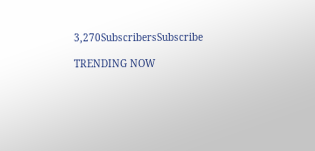3,270SubscribersSubscribe

TRENDING NOW